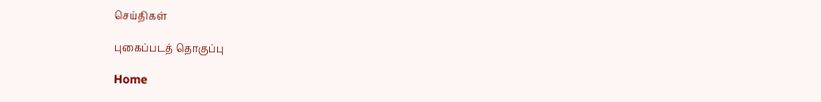செய்திகள்

புகைப்படத் தொகுப்பு

Home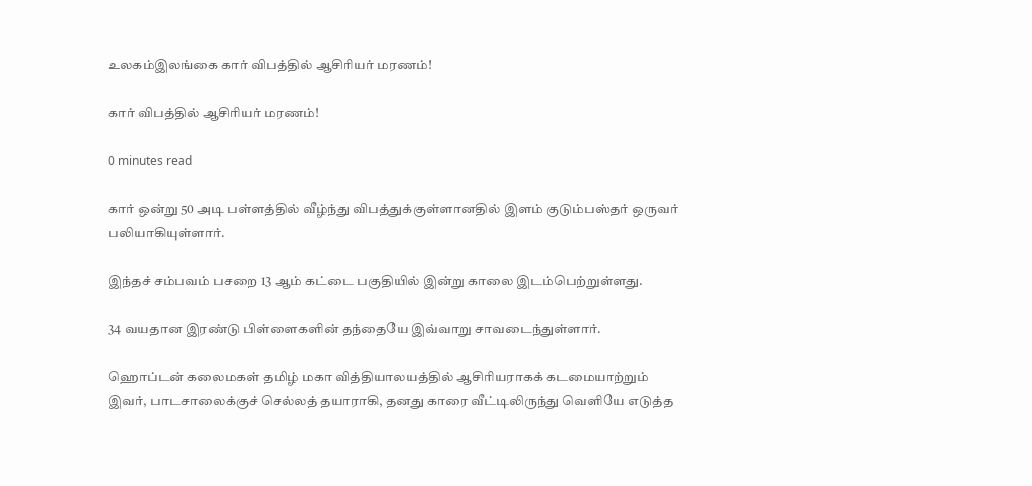உலகம்இலங்கை கார் விபத்தில் ஆசிரியர் மரணம்!

கார் விபத்தில் ஆசிரியர் மரணம்!

0 minutes read

கார் ஒன்று 50 அடி பள்ளத்தில் வீழ்ந்து விபத்துக்குள்ளானதில் இளம் குடும்பஸ்தர் ஒருவர் பலியாகியுள்ளார்.

இந்தச் சம்பவம் பசறை 13 ஆம் கட்டை பகுதியில் இன்று காலை இடம்பெற்றுள்ளது.

34 வயதான இரண்டு பிள்ளைகளின் தந்தையே இவ்வாறு சாவடைந்துள்ளார்.

ஹொப்டன் கலைமகள் தமிழ் மகா வித்தியாலயத்தில் ஆசிரியராகக் கடமையாற்றும் இவர், பாடசாலைக்குச் செல்லத் தயாராகி, தனது காரை வீட்டிலிருந்து வெளியே எடுத்த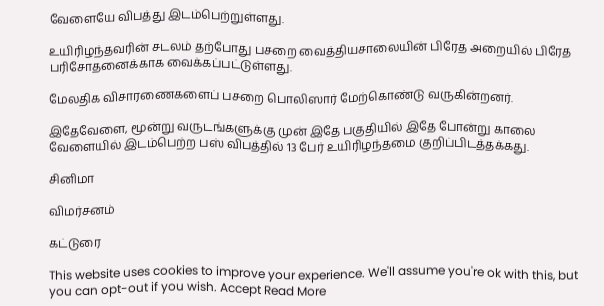வேளையே விபத்து இடம்பெற்றுள்ளது.

உயிரிழந்தவரின் சடலம் தற்போது பசறை வைத்தியசாலையின் பிரேத அறையில் பிரேத பரிசோதனைக்காக வைக்கப்பட்டுள்ளது.

மேலதிக விசாரணைகளைப் பசறை பொலிஸார் மேற்கொண்டு வருகின்றனர்.

இதேவேளை, மூன்று வருடங்களுக்கு முன் இதே பகுதியில் இதே போன்று காலை வேளையில் இடம்பெற்ற பஸ் விபத்தில் 13 பேர் உயிரிழந்தமை குறிப்பிடத்தக்கது.

சினிமா

விமர்சனம்

கட்டுரை

This website uses cookies to improve your experience. We'll assume you're ok with this, but you can opt-out if you wish. Accept Read More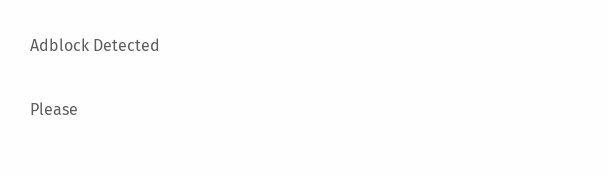Adblock Detected

Please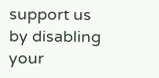support us by disabling your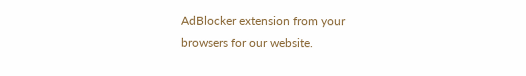AdBlocker extension from your browsers for our website.